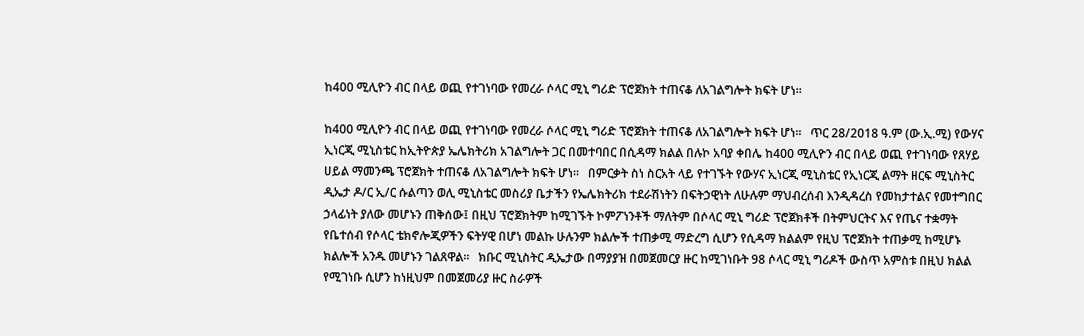ከ400 ሚሊዮን ብር በላይ ወጪ የተገነባው የመረራ ሶላር ሚኒ ግሪድ ፕሮጀክት ተጠናቆ ለአገልግሎት ክፍት ሆነ።

ከ400 ሚሊዮን ብር በላይ ወጪ የተገነባው የመረራ ሶላር ሚኒ ግሪድ ፕሮጀክት ተጠናቆ ለአገልግሎት ክፍት ሆነ።   ጥር 28/2018 ዓ.ም (ው.ኢ.ሚ) የውሃና ኢነርጂ ሚኒስቴር ከኢትዮጵያ ኤሌክትሪክ አገልግሎት ጋር በመተባበር በሲዳማ ክልል በሉኮ አባያ ቀበሌ ከ400 ሚሊዮን ብር በላይ ወጪ የተገነባው የጸሃይ ሀይል ማመንጫ ፕሮጀክት ተጠናቆ ለአገልግሎት ክፍት ሆነ።   በምርቃት ስነ ስርአት ላይ የተገኙት የውሃና ኢነርጂ ሚኒስቴር የኢነርጂ ልማት ዘርፍ ሚኒስትር ዲኤታ ዶ/ር ኢ/ር ሱልጣን ወሊ ሚኒስቴር መስሪያ ቤታችን የኤሌክትሪክ ተደራሽነትን በፍትኃዊነት ለሁሉም ማህብረሰብ እንዲዳረስ የመከታተልና የመተግበር ኃላፊነት ያለው መሆኑን ጠቅሰው፤ በዚህ ፕሮጀክትም ከሚገኙት ኮምፖነንቶች ማለትም በሶላር ሚኒ ግሪድ ፕሮጀክቶች በትምህርትና እና የጤና ተቋማት የቤተሰብ የሶላር ቴክኖሎጂዎችን ፍትሃዊ በሆነ መልኩ ሁሉንም ክልሎች ተጠቃሚ ማድረግ ሲሆን የሲዳማ ክልልም የዚህ ፕሮጀክት ተጠቃሚ ከሚሆኑ ክልሎች አንዱ መሆኑን ገልጸዋል።   ክቡር ሚኒስትር ዲኤታው በማያያዝ በመጀመርያ ዙር ከሚገነቡት 98 ሶላር ሚኒ ግሪዶች ውስጥ አምስቱ በዚህ ክልል የሚገነቡ ሲሆን ከነዚህም በመጀመሪያ ዙር ስራዎች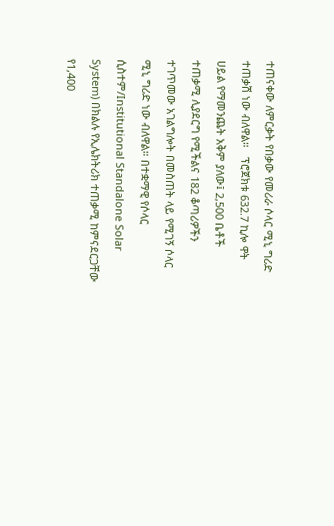ተጠናቀው ለምርቃት የበቃው የመሪራ ሶላር ሚኒ ግሪድ ተጠቃሽ ነው ብለዋል።   ፕሮጀክቱ 632.7 ኪሎ ዋት ሀይል የማመንጨት አቅም ያለው፤ 2,500 ቤቶች ተጠቃሚ ሊያደርግ የሚችልና 182 ቆጣሪዎችን ተገጥመው አገልግሎት በመስጠት ላይ የሚገኝ ሶላር ሚኒ ግሪድ ነው ብለዋል። በተቋማዊ የሶላር ሲስተም/Institutional Standalone Solar System) በክልሉ የኢሌክትሪክ ተጠቃሚ ከምናደርጋቸው የ1,400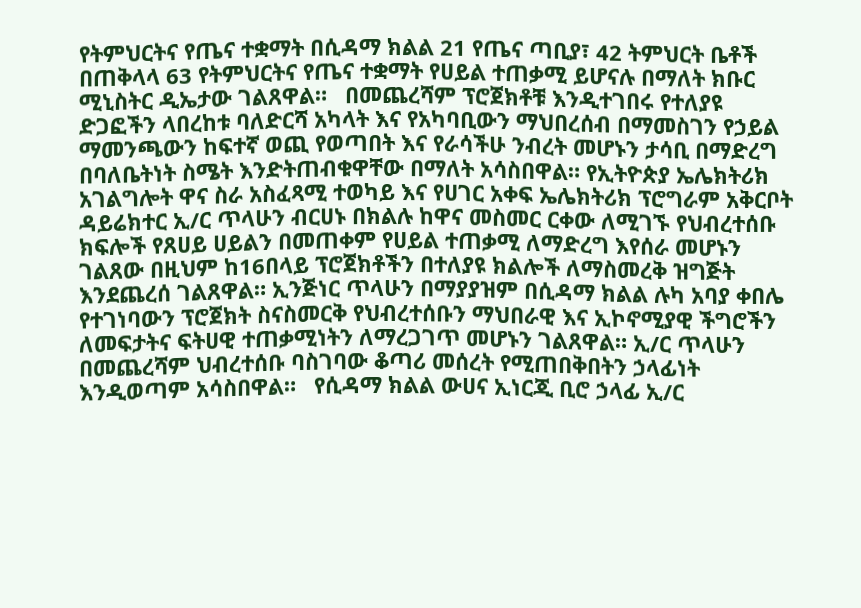የትምህርትና የጤና ተቋማት በሲዳማ ክልል 21 የጤና ጣቢያ፣ 42 ትምህርት ቤቶች በጠቅላላ 63 የትምህርትና የጤና ተቋማት የሀይል ተጠቃሚ ይሆናሉ በማለት ክቡር ሚኒስትር ዲኤታው ገልጸዋል።   በመጨረሻም ፕሮጀክቶቹ እንዲተገበሩ የተለያዩ ድጋፎችን ላበረከቱ ባለድርሻ አካላት እና የአካባቢውን ማህበረሰብ በማመስገን የኃይል ማመንጫውን ከፍተኛ ወጪ የወጣበት እና የራሳችሁ ንብረት መሆኑን ታሳቢ በማድረግ በባለቤትነት ስሜት እንድትጠብቁዋቸው በማለት አሳስበዋል። የኢትዮጵያ ኤሌክትሪክ አገልግሎት ዋና ስራ አስፈጻሚ ተወካይ እና የሀገር አቀፍ ኤሌክትሪክ ፕሮግራም አቅርቦት ዳይሬክተር ኢ/ር ጥላሁን ብርሀኑ በክልሉ ከዋና መስመር ርቀው ለሚገኙ የህብረተሰቡ ክፍሎች የጸሀይ ሀይልን በመጠቀም የሀይል ተጠቃሚ ለማድረግ እየሰራ መሆኑን ገልጸው በዚህም ከ16በላይ ፕሮጀክቶችን በተለያዩ ክልሎች ለማስመረቅ ዝግጅት እንደጨረሰ ገልጸዋል። ኢንጅነር ጥላሁን በማያያዝም በሲዳማ ክልል ሉካ አባያ ቀበሌ የተገነባውን ፕሮጀክት ስናስመርቅ የህብረተሰቡን ማህበራዊ እና ኢኮኖሚያዊ ችግሮችን ለመፍታትና ፍትሀዊ ተጠቃሚነትን ለማረጋገጥ መሆኑን ገልጸዋል። ኢ/ር ጥላሁን በመጨረሻም ህብረተሰቡ ባስገባው ቆጣሪ መሰረት የሚጠበቅበትን ኃላፊነት እንዲወጣም አሳስበዋል።   የሲዳማ ክልል ውሀና ኢነርጂ ቢሮ ኃላፊ ኢ/ር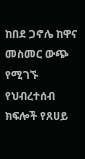ከበደ ጋኖሌ ከዋና መስመር ውጭ የሚገኙ የህብረተሰብ ክፍሎች የጸሀይ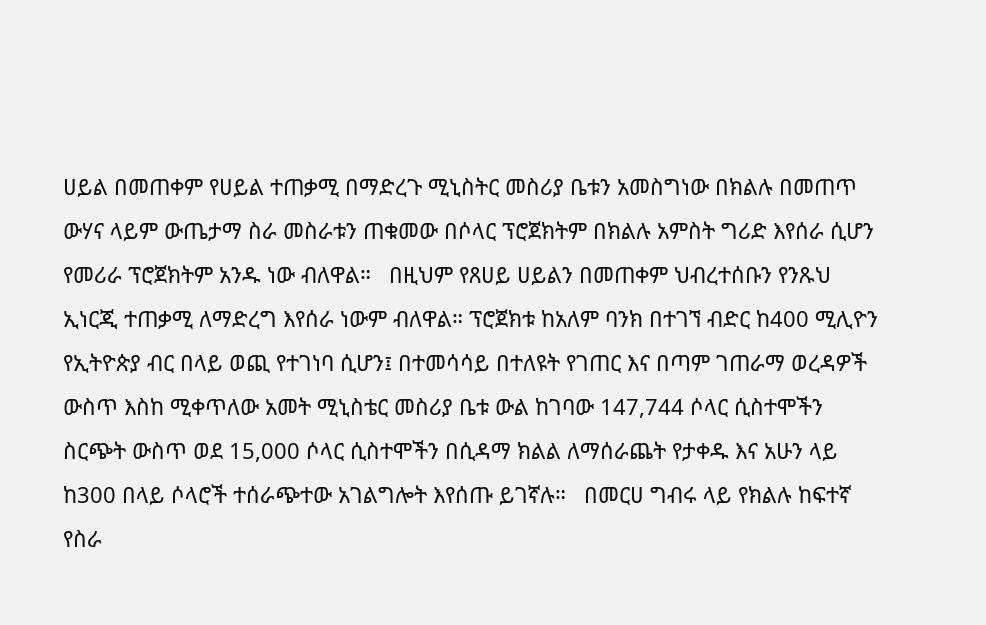ሀይል በመጠቀም የሀይል ተጠቃሚ በማድረጉ ሚኒስትር መስሪያ ቤቱን አመስግነው በክልሉ በመጠጥ ውሃና ላይም ውጤታማ ስራ መስራቱን ጠቁመው በሶላር ፕሮጀክትም በክልሉ አምስት ግሪድ እየሰራ ሲሆን የመሪራ ፕሮጀክትም አንዱ ነው ብለዋል።   በዚህም የጸሀይ ሀይልን በመጠቀም ህብረተሰቡን የንጹህ ኢነርጂ ተጠቃሚ ለማድረግ እየሰራ ነውም ብለዋል። ፕሮጀክቱ ከአለም ባንክ በተገኘ ብድር ከ400 ሚሊዮን የኢትዮጵያ ብር በላይ ወጪ የተገነባ ሲሆን፤ በተመሳሳይ በተለዩት የገጠር እና በጣም ገጠራማ ወረዳዎች ውስጥ እስከ ሚቀጥለው አመት ሚኒስቴር መስሪያ ቤቱ ውል ከገባው 147,744 ሶላር ሲስተሞችን ስርጭት ውስጥ ወደ 15,000 ሶላር ሲስተሞችን በሲዳማ ክልል ለማሰራጨት የታቀዱ እና አሁን ላይ ከ300 በላይ ሶላሮች ተሰራጭተው አገልግሎት እየሰጡ ይገኛሉ።   በመርሀ ግብሩ ላይ የክልሉ ከፍተኛ የስራ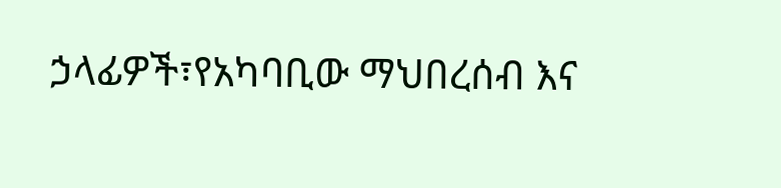ኃላፊዎች፣የአካባቢው ማህበረሰብ እና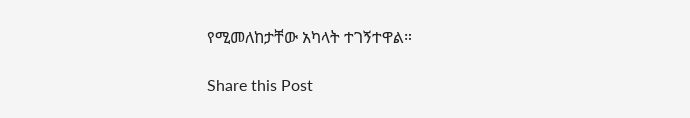የሚመለከታቸው አካላት ተገኝተዋል።

Share this Post